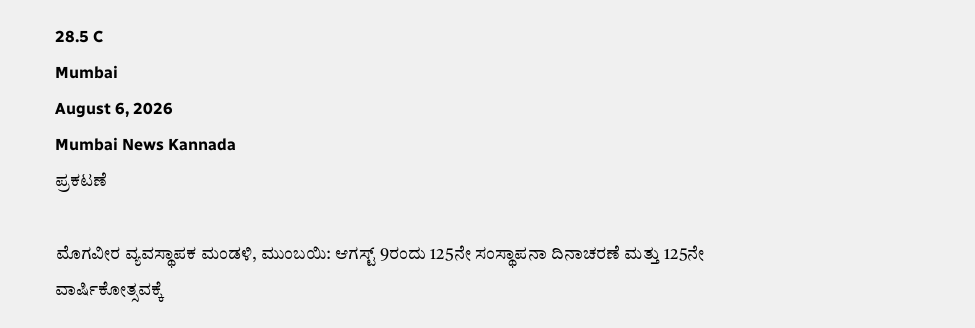28.5 C
Mumbai
August 6, 2026
Mumbai News Kannada
ಪ್ರಕಟಣೆ

ಮೊಗವೀರ ವ್ಯವಸ್ಥಾಪಕ ಮಂಡಳಿ, ಮುಂಬಯಿ: ಆಗಸ್ಟ್ 9ರಂದು 125ನೇ ಸಂಸ್ಥಾಪನಾ ದಿನಾಚರಣೆ ಮತ್ತು 125ನೇ ವಾರ್ಷಿಕೋತ್ಸವಕ್ಕೆ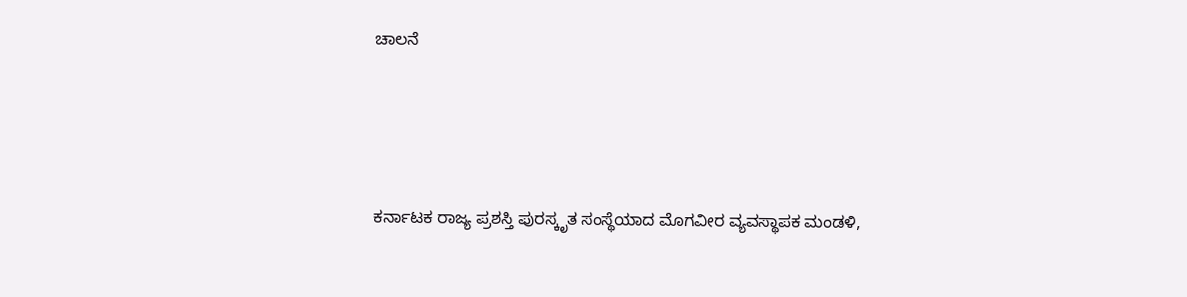ಚಾಲನೆ





ಕರ್ನಾಟಕ ರಾಜ್ಯ ಪ್ರಶಸ್ತಿ ಪುರಸ್ಕೃತ ಸಂಸ್ಥೆಯಾದ ಮೊಗವೀರ ವ್ಯವಸ್ಥಾಪಕ ಮಂಡಳಿ,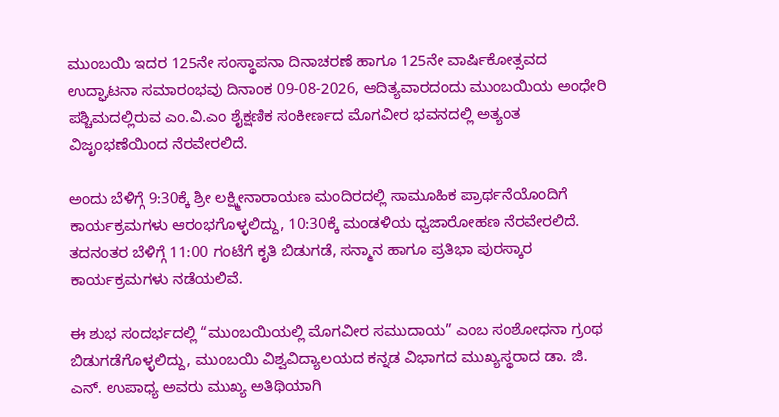ಮುಂಬಯಿ ಇದರ 125ನೇ ಸಂಸ್ಥಾಪನಾ ದಿನಾಚರಣೆ ಹಾಗೂ 125ನೇ ವಾರ್ಷಿಕೋತ್ಸವದ ಉದ್ಘಾಟನಾ ಸಮಾರಂಭವು ದಿನಾಂಕ 09-08-2026, ಆದಿತ್ಯವಾರದಂದು ಮುಂಬಯಿಯ ಅಂಧೇರಿ ಪಶ್ಚಿಮದಲ್ಲಿರುವ ಎಂ.ವಿ.ಎಂ ಶೈಕ್ಷಣಿಕ ಸಂಕೀರ್ಣದ ಮೊಗವೀರ ಭವನದಲ್ಲಿ ಅತ್ಯಂತ ವಿಜೃಂಭಣೆಯಿಂದ ನೆರವೇರಲಿದೆ.

ಅಂದು ಬೆಳಿಗ್ಗೆ 9:30ಕ್ಕೆ ಶ್ರೀ ಲಕ್ಷ್ಮೀನಾರಾಯಣ ಮಂದಿರದಲ್ಲಿ ಸಾಮೂಹಿಕ ಪ್ರಾರ್ಥನೆಯೊಂದಿಗೆ ಕಾರ್ಯಕ್ರಮಗಳು ಆರಂಭಗೊಳ್ಳಲಿದ್ದು, 10:30ಕ್ಕೆ ಮಂಡಳಿಯ ಧ್ವಜಾರೋಹಣ ನೆರವೇರಲಿದೆ. ತದನಂತರ ಬೆಳಿಗ್ಗೆ 11:00 ಗಂಟೆಗೆ ಕೃತಿ ಬಿಡುಗಡೆ, ಸನ್ಮಾನ ಹಾಗೂ ಪ್ರತಿಭಾ ಪುರಸ್ಕಾರ ಕಾರ್ಯಕ್ರಮಗಳು ನಡೆಯಲಿವೆ.

ಈ ಶುಭ ಸಂದರ್ಭದಲ್ಲಿ “ಮುಂಬಯಿಯಲ್ಲಿ ಮೊಗವೀರ ಸಮುದಾಯ” ಎಂಬ ಸಂಶೋಧನಾ ಗ್ರಂಥ ಬಿಡುಗಡೆಗೊಳ್ಳಲಿದ್ದು, ಮುಂಬಯಿ ವಿಶ್ವವಿದ್ಯಾಲಯದ ಕನ್ನಡ ವಿಭಾಗದ ಮುಖ್ಯಸ್ಥರಾದ ಡಾ. ಜಿ. ಎನ್. ಉಪಾಧ್ಯ ಅವರು ಮುಖ್ಯ ಅತಿಥಿಯಾಗಿ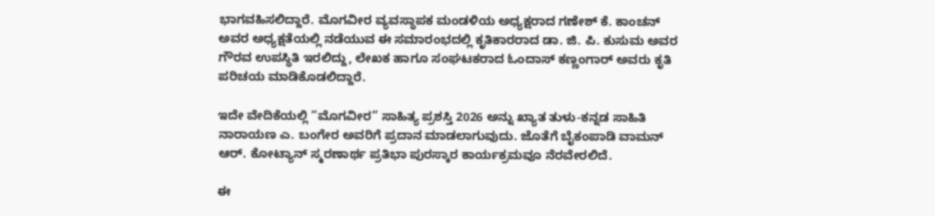ಭಾಗವಹಿಸಲಿದ್ದಾರೆ. ಮೊಗವೀರ ವ್ಯವಸ್ಥಾಪಕ ಮಂಡಳಿಯ ಅಧ್ಯಕ್ಷರಾದ ಗಣೇಶ್ ಕೆ. ಕಾಂಚನ್ ಅವರ ಅಧ್ಯಕ್ಷತೆಯಲ್ಲಿ ನಡೆಯುವ ಈ ಸಮಾರಂಭದಲ್ಲಿ ಕೃತಿಕಾರರಾದ ಡಾ. ಜಿ. ಪಿ. ಕುಸುಮ ಅವರ ಗೌರವ ಉಪಸ್ಥಿತಿ ಇರಲಿದ್ದು, ಲೇಖಕ ಹಾಗೂ ಸಂಘಟಕರಾದ ಓಂದಾಸ್ ಕಣ್ಣಂಗಾರ್ ಅವರು ಕೃತಿ ಪರಿಚಯ ಮಾಡಿಕೊಡಲಿದ್ದಾರೆ.

ಇದೇ ವೇದಿಕೆಯಲ್ಲಿ “ಮೊಗವೀರ” ಸಾಹಿತ್ಯ ಪ್ರಶಸ್ತಿ 2026 ಅನ್ನು ಖ್ಯಾತ ತುಳು-ಕನ್ನಡ ಸಾಹಿತಿ ನಾರಾಯಣ ಎ. ಬಂಗೇರ ಅವರಿಗೆ ಪ್ರದಾನ ಮಾಡಲಾಗುವುದು. ಜೊತೆಗೆ ಬೈಕಂಪಾಡಿ ವಾಮನ್ ಆರ್. ಕೋಟ್ಯಾನ್ ಸ್ಮರಣಾರ್ಥ ಪ್ರತಿಭಾ ಪುರಸ್ಕಾರ ಕಾರ್ಯಕ್ರಮವೂ ನೆರವೇರಲಿದೆ.

ಈ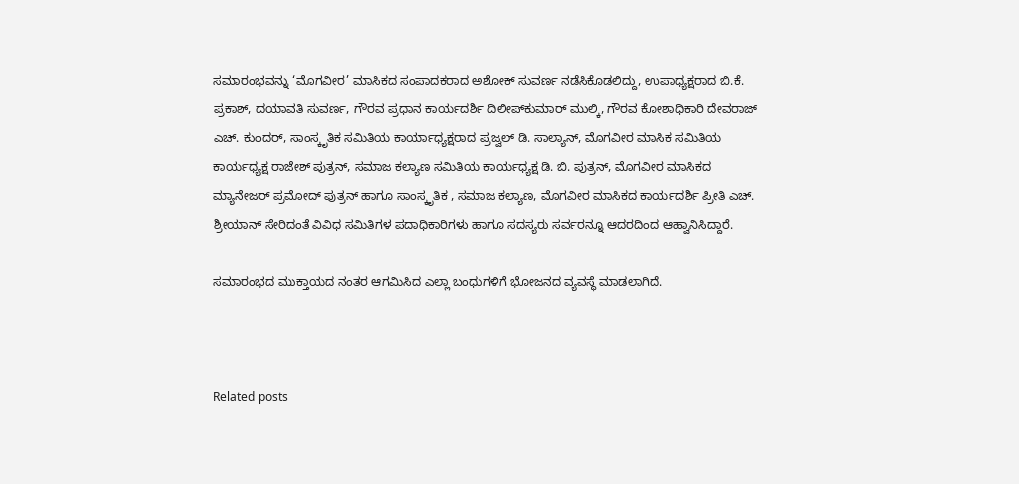ಸಮಾರಂಭವನ್ನು ‘ಮೊಗವೀರ’ ಮಾಸಿಕದ ಸಂಪಾದಕರಾದ ಅಶೋಕ್ ಸುವರ್ಣ ನಡೆಸಿಕೊಡಲಿದ್ದು, ಉಪಾಧ್ಯಕ್ಷರಾದ ಬಿ.ಕೆ. ಪ್ರಕಾಶ್, ದಯಾವತಿ ಸುವರ್ಣ, ಗೌರವ ಪ್ರಧಾನ ಕಾರ್ಯದರ್ಶಿ ದಿಲೀಪ್‌ಕುಮಾರ್ ಮುಲ್ಕಿ, ಗೌರವ ಕೋಶಾಧಿಕಾರಿ ದೇವರಾಜ್ ಎಚ್. ಕುಂದರ್, ಸಾಂಸ್ಕೃತಿಕ ಸಮಿತಿಯ ಕಾರ್ಯಾಧ್ಯಕ್ಷರಾದ ಪ್ರಜ್ವಲ್ ಡಿ. ಸಾಲ್ಯಾನ್, ಮೊಗವೀರ ಮಾಸಿಕ ಸಮಿತಿಯ ಕಾರ್ಯಧ್ಯಕ್ಷ ರಾಜೇಶ್ ಪುತ್ರನ್, ಸಮಾಜ ಕಲ್ಯಾಣ ಸಮಿತಿಯ ಕಾರ್ಯಧ್ಯಕ್ಷ ಡಿ. ಬಿ. ಪುತ್ರನ್, ಮೊಗವೀರ ಮಾಸಿಕದ ಮ್ಯಾನೇಜರ್ ಪ್ರಮೋದ್ ಪುತ್ರನ್ ಹಾಗೂ ಸಾಂಸ್ಕೃತಿಕ , ಸಮಾಜ ಕಲ್ಯಾಣ, ಮೊಗವೀರ ಮಾಸಿಕದ ಕಾರ್ಯದರ್ಶಿ ಪ್ರೀತಿ ಎಚ್. ಶ್ರೀಯಾನ್ ಸೇರಿದಂತೆ ವಿವಿಧ ಸಮಿತಿಗಳ ಪದಾಧಿಕಾರಿಗಳು ಹಾಗೂ ಸದಸ್ಯರು ಸರ್ವರನ್ನೂ ಆದರದಿಂದ ಆಹ್ವಾನಿಸಿದ್ದಾರೆ.

ಸಮಾರಂಭದ ಮುಕ್ತಾಯದ ನಂತರ ಆಗಮಿಸಿದ ಎಲ್ಲಾ ಬಂಧುಗಳಿಗೆ ಭೋಜನದ ವ್ಯವಸ್ಥೆ ಮಾಡಲಾಗಿದೆ.



Related posts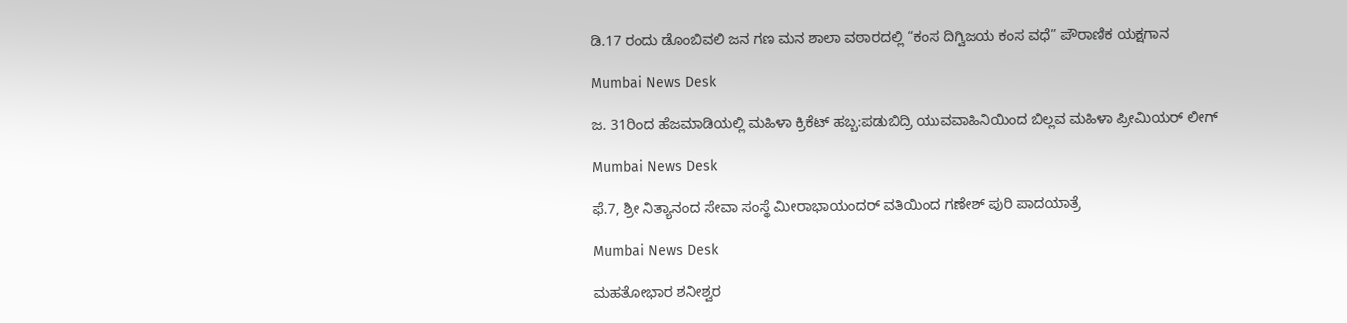ಡಿ.17 ರಂದು ಡೊಂಬಿವಲಿ ಜನ ಗಣ ಮನ ಶಾಲಾ ವಠಾರದಲ್ಲಿ “ಕಂಸ ದಿಗ್ವಿಜಯ ಕಂಸ ವಧೆ” ಪೌರಾಣಿಕ ಯಕ್ಷಗಾನ

Mumbai News Desk

ಜ. 31ರಿಂದ ಹೆಜಮಾಡಿಯಲ್ಲಿ ಮಹಿಳಾ ಕ್ರಿಕೆಟ್ ಹಬ್ಬ:ಪಡುಬಿದ್ರಿ ಯುವವಾಹಿನಿಯಿಂದ ಬಿಲ್ಲವ ಮಹಿಳಾ ಪ್ರೀಮಿಯರ್ ಲೀಗ್

Mumbai News Desk

ಫೆ.7, ಶ್ರೀ ನಿತ್ಯಾನಂದ ಸೇವಾ ಸಂಸ್ಥೆ ಮೀರಾಭಾಯಂದರ್ ವತಿಯಿಂದ ಗಣೇಶ್ ಪುರಿ ಪಾದಯಾತ್ರೆ

Mumbai News Desk

ಮಹತೋಭಾರ ಶನೀಶ್ವರ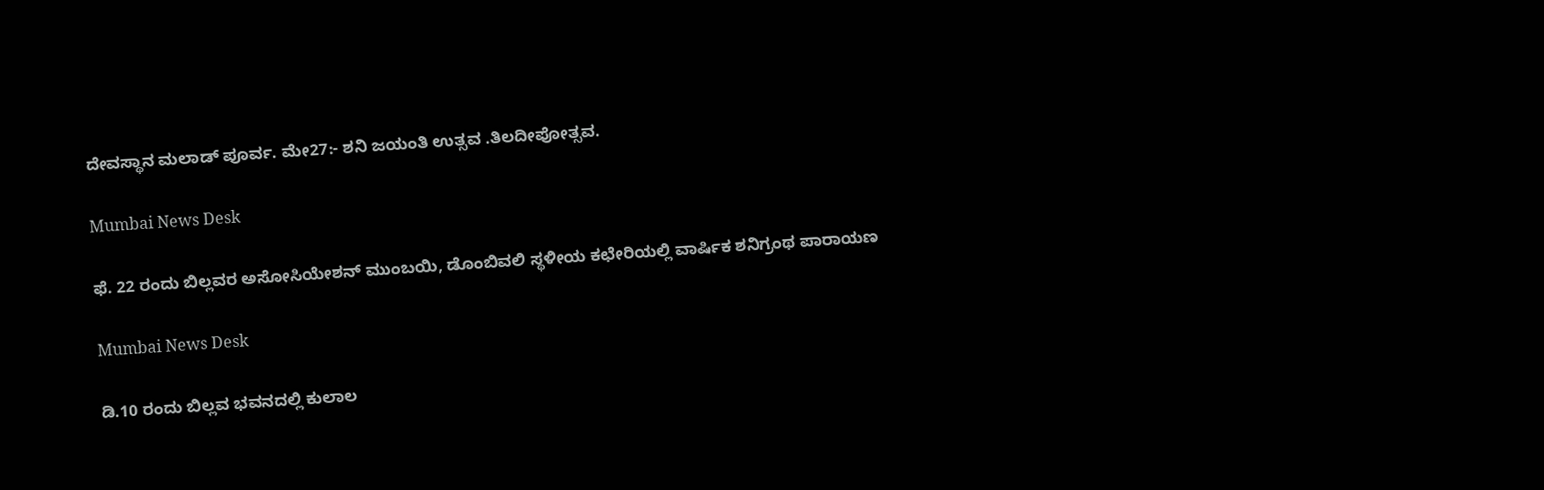ದೇವಸ್ಥಾನ ಮಲಾಡ್ ಪೂರ್ವ. ಮೇ27:- ಶನಿ ಜಯಂತಿ ಉತ್ಸವ .ತಿಲದೀಪೋತ್ಸವ.

Mumbai News Desk

ಫೆ. 22 ರಂದು ಬಿಲ್ಲವರ ಅಸೋಸಿಯೇಶನ್ ಮುಂಬಯಿ, ಡೊಂಬಿವಲಿ ಸ್ಥಳೀಯ ಕಛೇರಿಯಲ್ಲಿ ವಾರ್ಷಿಕ ಶನಿಗ್ರಂಥ ಪಾರಾಯಣ

Mumbai News Desk

ಡಿ.10 ರಂದು ಬಿಲ್ಲವ ಭವನದಲ್ಲಿ ಕುಲಾಲ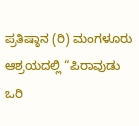ಪ್ರತಿಷ್ಠಾನ (ರಿ) ಮಂಗಳೂರು ಆಶ್ರಯದಲ್ಲಿ “ಪಿರಾವುಡು ಒರಿ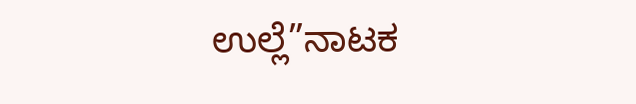ಉಲ್ಲೆ”ನಾಟಕ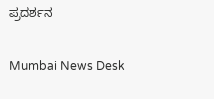ಪ್ರದರ್ಶನ

Mumbai News Desk